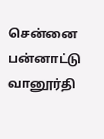சென்னை பன்னாட்டு வானூர்தி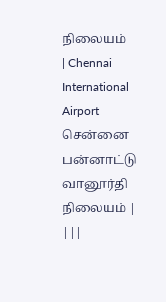நிலையம்
| Chennai International Airport சென்னை பன்னாட்டு வானூர்தி நிலையம் |
|||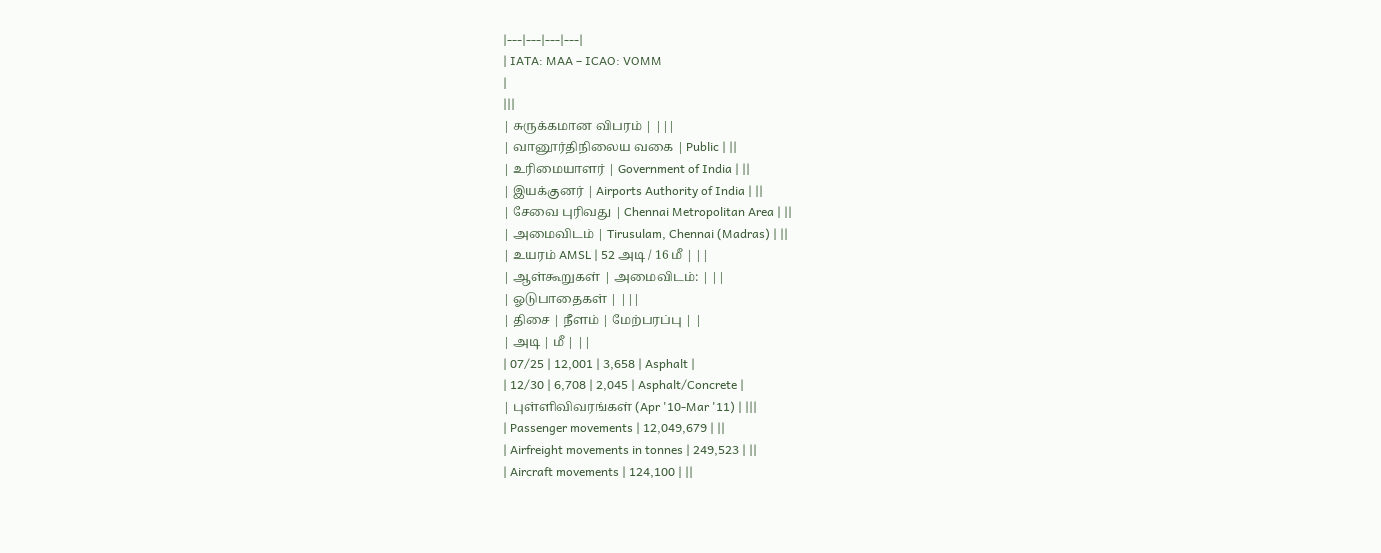|---|---|---|---|
| IATA: MAA – ICAO: VOMM
|
|||
| சுருக்கமான விபரம் | |||
| வானூர்திநிலைய வகை | Public | ||
| உரிமையாளர் | Government of India | ||
| இயக்குனர் | Airports Authority of India | ||
| சேவை புரிவது | Chennai Metropolitan Area | ||
| அமைவிடம் | Tirusulam, Chennai (Madras) | ||
| உயரம் AMSL | 52 அடி / 16 மீ | ||
| ஆள்கூறுகள் | அமைவிடம்: | ||
| ஓடுபாதைகள் | |||
| திசை | நீளம் | மேற்பரப்பு | |
| அடி | மீ | ||
| 07/25 | 12,001 | 3,658 | Asphalt |
| 12/30 | 6,708 | 2,045 | Asphalt/Concrete |
| புள்ளிவிவரங்கள் (Apr '10-Mar '11) | |||
| Passenger movements | 12,049,679 | ||
| Airfreight movements in tonnes | 249,523 | ||
| Aircraft movements | 124,100 | ||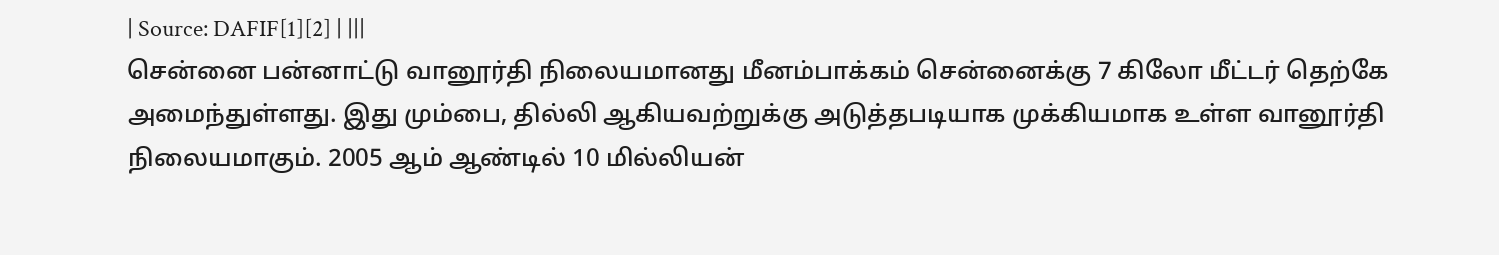| Source: DAFIF[1][2] | |||
சென்னை பன்னாட்டு வானூர்தி நிலையமானது மீனம்பாக்கம் சென்னைக்கு 7 கிலோ மீட்டர் தெற்கே அமைந்துள்ளது. இது மும்பை, தில்லி ஆகியவற்றுக்கு அடுத்தபடியாக முக்கியமாக உள்ள வானூர்தி நிலையமாகும். 2005 ஆம் ஆண்டில் 10 மில்லியன்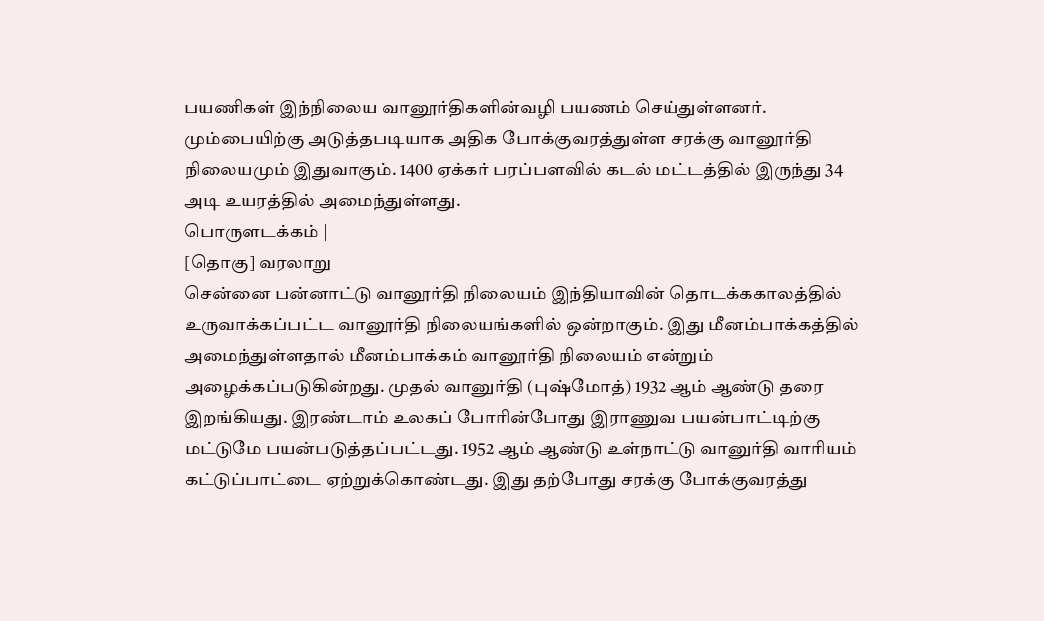பயணிகள் இந்நிலைய வானூர்திகளின்வழி பயணம் செய்துள்ளனர். மும்பையிற்கு அடுத்தபடியாக அதிக போக்குவரத்துள்ள சரக்கு வானூர்தி நிலையமும் இதுவாகும். 1400 ஏக்கர் பரப்பளவில் கடல் மட்டத்தில் இருந்து 34 அடி உயரத்தில் அமைந்துள்ளது.
பொருளடக்கம் |
[தொகு] வரலாறு
சென்னை பன்னாட்டு வானூர்தி நிலையம் இந்தியாவின் தொடக்ககாலத்தில் உருவாக்கப்பட்ட வானூர்தி நிலையங்களில் ஒன்றாகும். இது மீனம்பாக்கத்தில் அமைந்துள்ளதால் மீனம்பாக்கம் வானூர்தி நிலையம் என்றும் அழைக்கப்படுகின்றது. முதல் வானுர்தி (புஷ்மோத்) 1932 ஆம் ஆண்டு தரை இறங்கியது. இரண்டாம் உலகப் போரின்போது இராணுவ பயன்பாட்டிற்கு மட்டுமே பயன்படுத்தப்பட்டது. 1952 ஆம் ஆண்டு உள்நாட்டு வானுர்தி வாரியம் கட்டுப்பாட்டை ஏற்றுக்கொண்டது. இது தற்போது சரக்கு போக்குவரத்து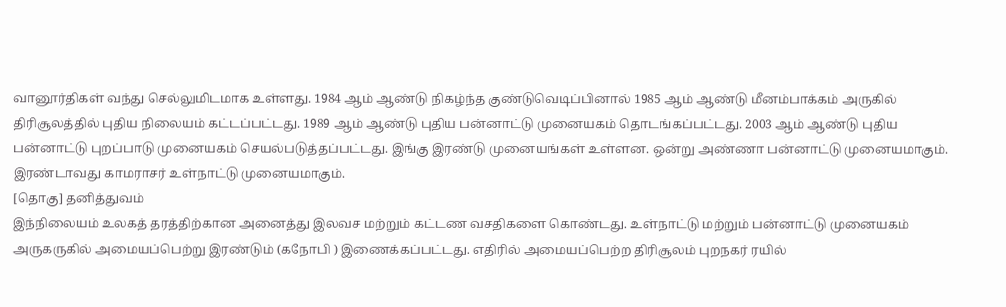வானூர்திகள் வந்து செல்லுமிடமாக உள்ளது. 1984 ஆம் ஆண்டு நிகழ்ந்த குண்டுவெடிப்பினால் 1985 ஆம் ஆண்டு மீனம்பாக்கம் அருகில் திரிசூலத்தில் புதிய நிலையம் கட்டப்பட்டது. 1989 ஆம் ஆண்டு புதிய பன்னாட்டு முனையகம் தொடங்கப்பட்டது. 2003 ஆம் ஆண்டு புதிய பன்னாட்டு புறப்பாடு முனையகம் செயல்படுத்தப்பட்டது. இங்கு இரண்டு முனையங்கள் உள்ளன. ஒன்று அண்ணா பன்னாட்டு முனையமாகும். இரண்டாவது காமராசர் உள்நாட்டு முனையமாகும்.
[தொகு] தனித்துவம்
இந்நிலையம் உலகத் தரத்திற்கான அனைத்து இலவச மற்றும் கட்டண வசதிகளை கொண்டது. உள்நாட்டு மற்றும் பன்னாட்டு முனையகம் அருகருகில் அமையப்பெற்று இரண்டும் (கநோபி ) இணைக்கப்பட்டது. எதிரில் அமையப்பெற்ற திரிசூலம் புறநகர் ரயில்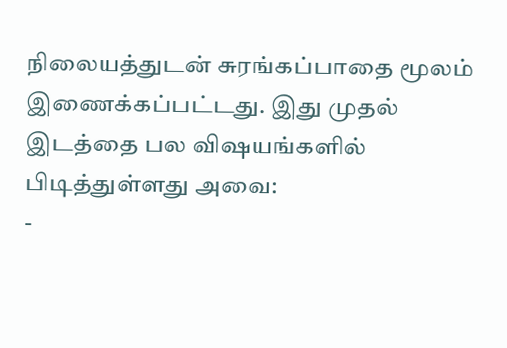நிலையத்துடன் சுரங்கப்பாதை மூலம் இணைக்கப்பட்டது. இது முதல் இடத்தை பல விஷயங்களில் பிடித்துள்ளது அவை:
-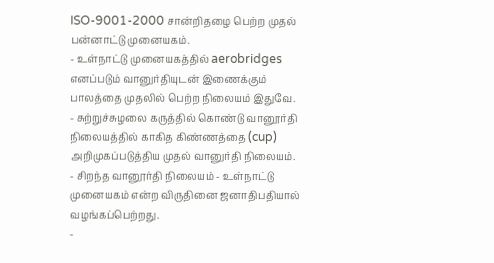ISO-9001-2000 சான்றிதழை பெற்ற முதல் பன்னாட்டு முனையகம்.
- உள்நாட்டு முனையகத்தில் aerobridges எனப்படும் வானுர்தியுடன் இணைக்கும் பாலத்தை முதலில் பெற்ற நிலையம் இதுவே.
- சுற்றுச்சுழலை கருத்தில் கொண்டு வானூர்தி நிலையத்தில் காகித கிண்ணத்தை (cup) அறிமுகப்படுத்திய முதல் வானுர்தி நிலையம்.
- சிறந்த வானூர்தி நிலையம் - உள்நாட்டு முனையகம் என்ற விருதினை ஜனாதிபதியால் வழங்கப்பெற்றது.
-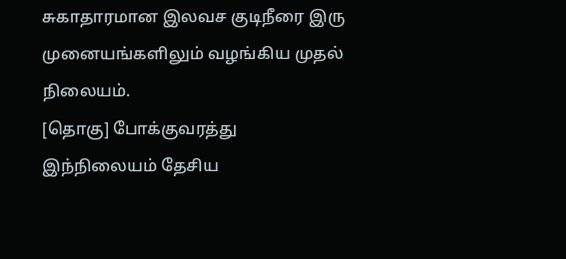சுகாதாரமான இலவச குடிநீரை இரு முனையங்களிலும் வழங்கிய முதல் நிலையம்.
[தொகு] போக்குவரத்து
இந்நிலையம் தேசிய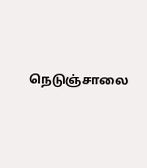நெடுஞ்சாலை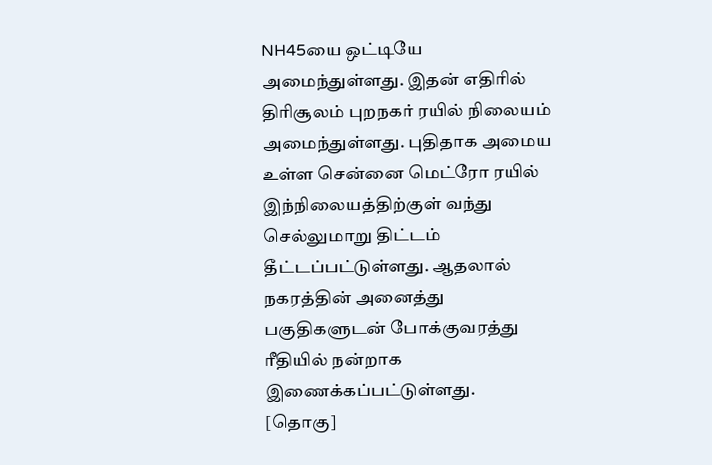NH45யை ஒட்டியே அமைந்துள்ளது. இதன் எதிரில் திரிசூலம் புறநகர் ரயில் நிலையம் அமைந்துள்ளது. புதிதாக அமைய உள்ள சென்னை மெட்ரோ ரயில் இந்நிலையத்திற்குள் வந்து செல்லுமாறு திட்டம் தீட்டப்பட்டுள்ளது. ஆதலால் நகரத்தின் அனைத்து பகுதிகளுடன் போக்குவரத்து ரீதியில் நன்றாக இணைக்கப்பட்டுள்ளது.
[தொகு]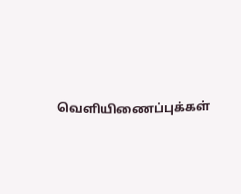வெளியிணைப்புக்கள்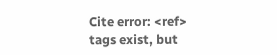Cite error: <ref> tags exist, but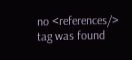no <references/> tag was found